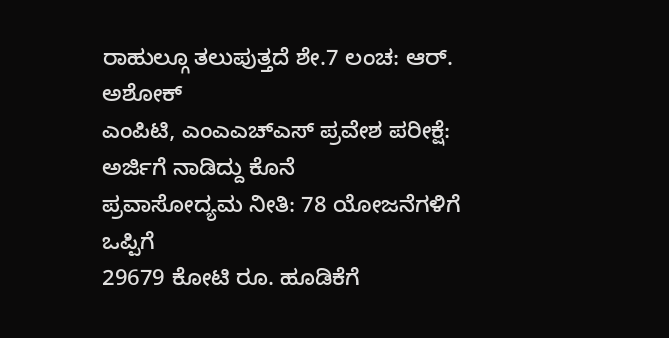ರಾಹುಲ್ಗೂ ತಲುಪುತ್ತದೆ ಶೇ.7 ಲಂಚ: ಆರ್. ಅಶೋಕ್
ಎಂಪಿಟಿ, ಎಂಎಎಚ್ಎಸ್ ಪ್ರವೇಶ ಪರೀಕ್ಷೆ: ಅರ್ಜಿಗೆ ನಾಡಿದ್ದು ಕೊನೆ
ಪ್ರವಾಸೋದ್ಯಮ ನೀತಿ: 78 ಯೋಜನೆಗಳಿಗೆ ಒಪ್ಪಿಗೆ
29679 ಕೋಟಿ ರೂ. ಹೂಡಿಕೆಗೆ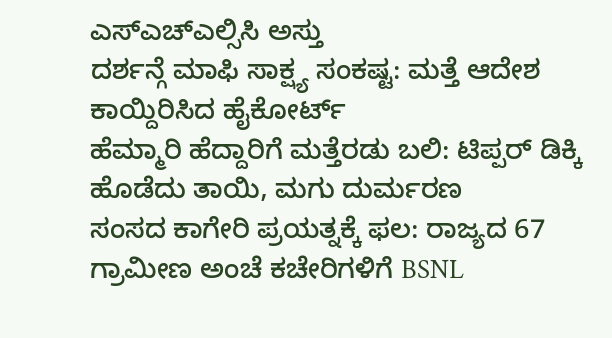ಎಸ್ಎಚ್ಎಲ್ಸಿಸಿ ಅಸ್ತು
ದರ್ಶನ್ಗೆ ಮಾಫಿ ಸಾಕ್ಷ್ಯ ಸಂಕಷ್ಟ: ಮತ್ತೆ ಆದೇಶ ಕಾಯ್ದಿರಿಸಿದ ಹೈಕೋರ್ಟ್
ಹೆಮ್ಮಾರಿ ಹೆದ್ದಾರಿಗೆ ಮತ್ತೆರಡು ಬಲಿ: ಟಿಪ್ಪರ್ ಡಿಕ್ಕಿ ಹೊಡೆದು ತಾಯಿ, ಮಗು ದುರ್ಮರಣ
ಸಂಸದ ಕಾಗೇರಿ ಪ್ರಯತ್ನಕ್ಕೆ ಫಲ: ರಾಜ್ಯದ 67 ಗ್ರಾಮೀಣ ಅಂಚೆ ಕಚೇರಿಗಳಿಗೆ BSNL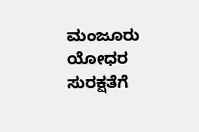ಮಂಜೂರು
ಯೋಧರ ಸುರಕ್ಷತೆಗೆ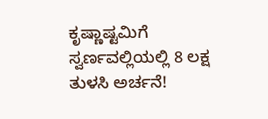ಕೃಷ್ಣಾಷ್ಟಮಿಗೆ ಸ್ವರ್ಣವಲ್ಲಿಯಲ್ಲಿ 8 ಲಕ್ಷ ತುಳಸಿ ಅರ್ಚನೆ!